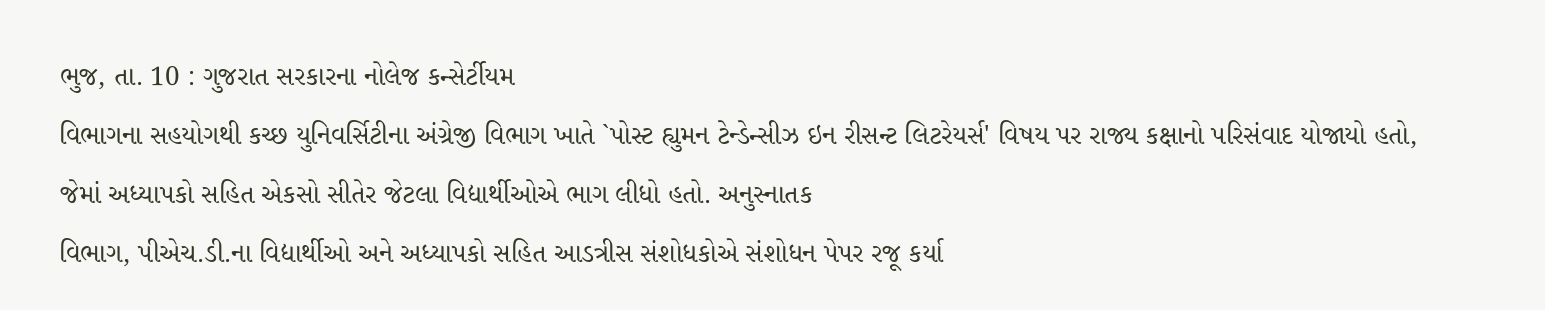ભુજ, તા. 10 : ગુજરાત સરકારના નોલેજ કન્સેર્ટીયમ
વિભાગના સહયોગથી કચ્છ યુનિવર્સિટીના અંગ્રેજી વિભાગ ખાતે `પોસ્ટ હ્યુમન ટેન્ડેન્સીઝ ઇન રીસન્ટ લિટરેયર્સ' વિષય પર રાજ્ય કક્ષાનો પરિસંવાદ યોજાયો હતો,
જેમાં અધ્યાપકો સહિત એકસો સીતેર જેટલા વિદ્યાર્થીઓએ ભાગ લીધો હતો. અનુસ્નાતક
વિભાગ, પીએચ.ડી.ના વિદ્યાર્થીઓ અને અધ્યાપકો સહિત આડત્રીસ સંશોધકોએ સંશોધન પેપર રજૂ કર્યા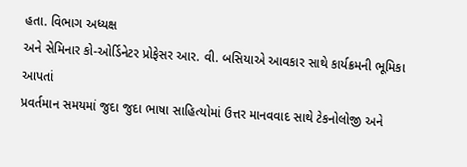હતા. વિભાગ અધ્યક્ષ
અને સેમિનાર કો-ઓર્ડિનેટર પ્રોફેસર આર. વી. બસિયાએ આવકાર સાથે કાર્યક્રમની ભૂમિકા આપતાં
પ્રવર્તમાન સમયમાં જુદા જુદા ભાષા સાહિત્યોમાં ઉત્તર માનવવાદ સાથે ટેકનોલોજી અને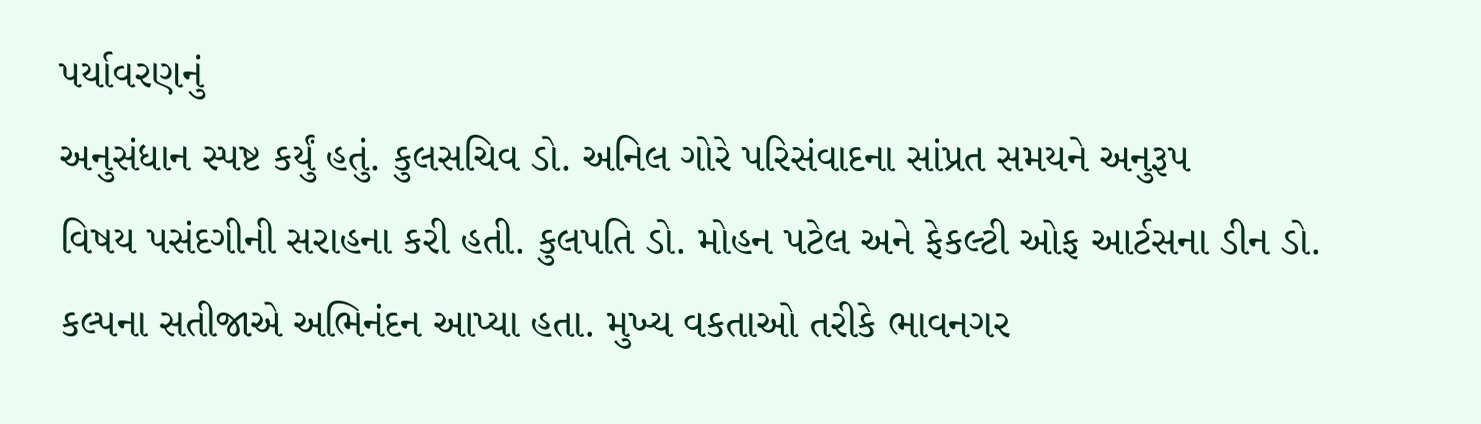પર્યાવરણનું
અનુસંધાન સ્પષ્ટ કર્યું હતું. કુલસચિવ ડો. અનિલ ગોરે પરિસંવાદના સાંપ્રત સમયને અનુરૂપ
વિષય પસંદગીની સરાહના કરી હતી. કુલપતિ ડો. મોહન પટેલ અને ફેકલ્ટી ઓફ આર્ટસના ડીન ડો.
કલ્પના સતીજાએ અભિનંદન આપ્યા હતા. મુખ્ય વકતાઓ તરીકે ભાવનગર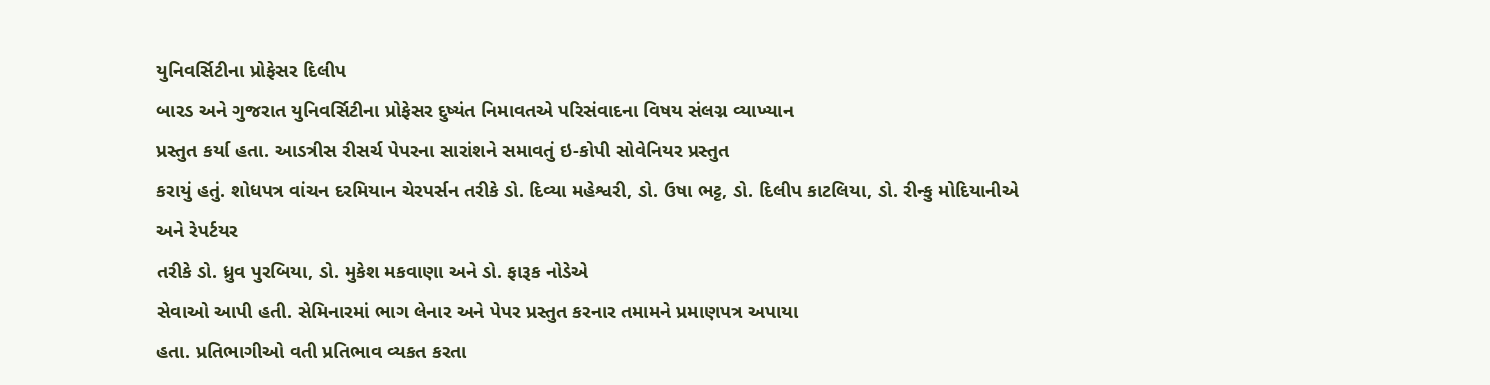યુનિવર્સિટીના પ્રોફેસર દિલીપ
બારડ અને ગુજરાત યુનિવર્સિટીના પ્રોફેસર દુષ્યંત નિમાવતએ પરિસંવાદના વિષય સંલગ્ન વ્યાખ્યાન
પ્રસ્તુત કર્યા હતા. આડત્રીસ રીસર્ચ પેપરના સારાંશને સમાવતું ઇ-કોપી સોવેનિયર પ્રસ્તુત
કરાયું હતું. શોધપત્ર વાંચન દરમિયાન ચેરપર્સન તરીકે ડો. દિવ્યા મહેશ્વરી, ડો. ઉષા ભટ્ટ, ડો. દિલીપ કાટલિયા, ડો. રીન્કુ મોદિયાનીએ અને રેપર્ટયર
તરીકે ડો. ધ્રુવ પુરબિયા, ડો. મુકેશ મકવાણા અને ડો. ફારૂક નોડેએ
સેવાઓ આપી હતી. સેમિનારમાં ભાગ લેનાર અને પેપર પ્રસ્તુત કરનાર તમામને પ્રમાણપત્ર અપાયા
હતા. પ્રતિભાગીઓ વતી પ્રતિભાવ વ્યકત કરતા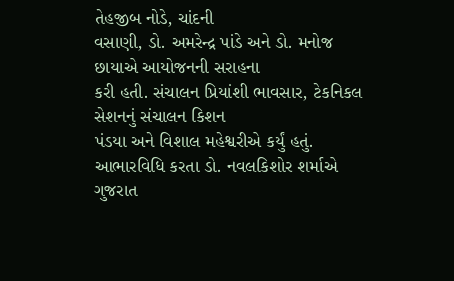તેહજીબ નોડે, ચાંદની
વસાણી, ડો. અમરેન્દ્ર પાંડે અને ડો. મનોજ છાયાએ આયોજનની સરાહના
કરી હતી. સંચાલન પ્રિયાંશી ભાવસાર, ટેકનિકલ સેશનનું સંચાલન કિશન
પંડયા અને વિશાલ મહેશ્વરીએ કર્યું હતું. આભારવિધિ કરતા ડો. નવલકિશોર શર્માએ ગુજરાત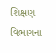શિક્ષણ વિભાગના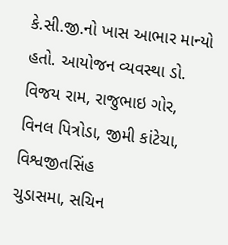કે.સી.જી.નો ખાસ આભાર માન્યો
હતો. આયોજન વ્યવસ્થા ડો. વિજય રામ, રાજુભાઇ ગોર, વિનલ પિત્રોડા, જીમી કાંટેચા, વિશ્વજીતસિંહ
ચુડાસમા, સચિન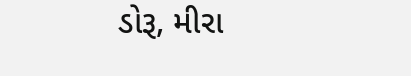ડોરૂ, મીરા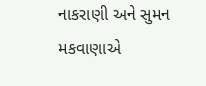નાકરાણી અને સુમન
મકવાણાએ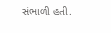સંભાળી હતી.